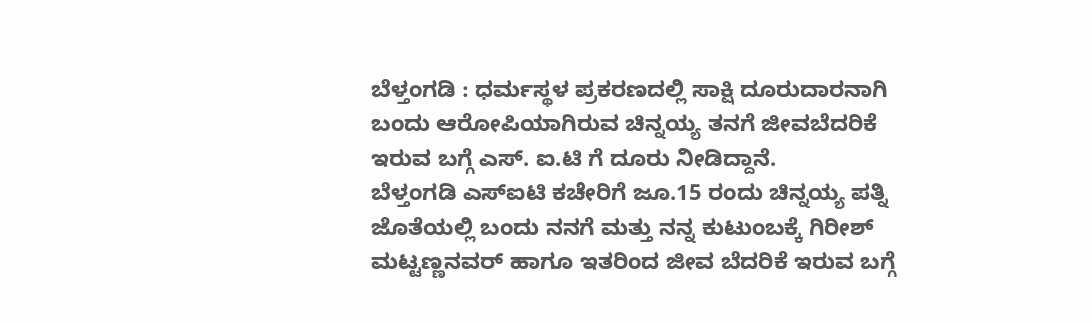ಬೆಳ್ತಂಗಡಿ : ಧರ್ಮಸ್ಥಳ ಪ್ರಕರಣದಲ್ಲಿ ಸಾಕ್ಷಿ ದೂರುದಾರನಾಗಿ ಬಂದು ಆರೋಪಿಯಾಗಿರುವ ಚಿನ್ನಯ್ಯ ತನಗೆ ಜೀವಬೆದರಿಕೆ ಇರುವ ಬಗ್ಗೆ ಎಸ್. ಐ.ಟಿ ಗೆ ದೂರು ನೀಡಿದ್ದಾನೆ.
ಬೆಳ್ತಂಗಡಿ ಎಸ್ಐಟಿ ಕಚೇರಿಗೆ ಜೂ.15 ರಂದು ಚಿನ್ನಯ್ಯ ಪತ್ನಿ ಜೊತೆಯಲ್ಲಿ ಬಂದು ನನಗೆ ಮತ್ತು ನನ್ನ ಕುಟುಂಬಕ್ಕೆ ಗಿರೀಶ್ ಮಟ್ಟಣ್ಣನವರ್ ಹಾಗೂ ಇತರಿಂದ ಜೀವ ಬೆದರಿಕೆ ಇರುವ ಬಗ್ಗೆ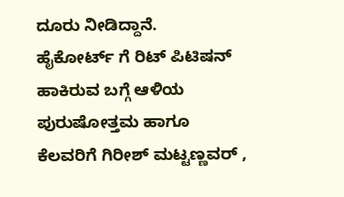ದೂರು ನೀಡಿದ್ದಾನೆ.
ಹೈಕೋರ್ಟ್ ಗೆ ರಿಟ್ ಪಿಟಿಷನ್ ಹಾಕಿರುವ ಬಗ್ಗೆ ಆಳಿಯ ಪುರುಷೋತ್ತಮ ಹಾಗೂ ಕೆಲವರಿಗೆ ಗಿರೀಶ್ ಮಟ್ಟಣ್ಣವರ್ ,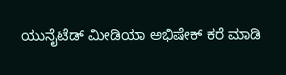ಯುನೈಟೆಡ್ ಮೀಡಿಯಾ ಅಭಿಷೇಕ್ ಕರೆ ಮಾಡಿ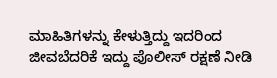ಮಾಹಿತಿಗಳನ್ನು ಕೇಳುತ್ತಿದ್ದು ಇದರಿಂದ ಜೀವಬೆದರಿಕೆ ಇದ್ದು ಪೊಲೀಸ್ ರಕ್ಷಣೆ ನೀಡಿ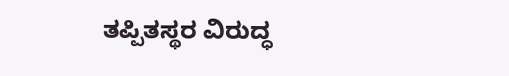ತಪ್ಪಿತಸ್ಥರ ವಿರುದ್ಧ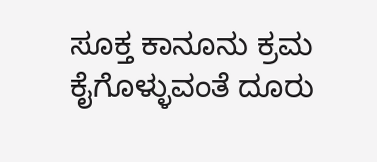ಸೂಕ್ತ ಕಾನೂನು ಕ್ರಮ ಕೈಗೊಳ್ಳುವಂತೆ ದೂರು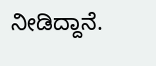ನೀಡಿದ್ದಾನೆ.